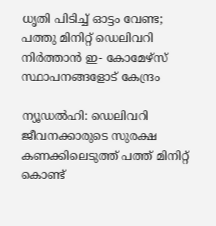ധൃതി പിടിച്ച് ഓട്ടം വേണ്ട; പത്തു മിനിറ്റ് ഡെലിവറി നിര്‍ത്താന്‍ ഇ- കോമേഴ്‌സ് സ്ഥാപനങ്ങളോട് കേന്ദ്രം

ന്യൂഡല്‍ഹി: ഡെലിവറി ജീവനക്കാരുടെ സുരക്ഷ കണക്കിലെടുത്ത് പത്ത് മിനിറ്റ് കൊണ്ട്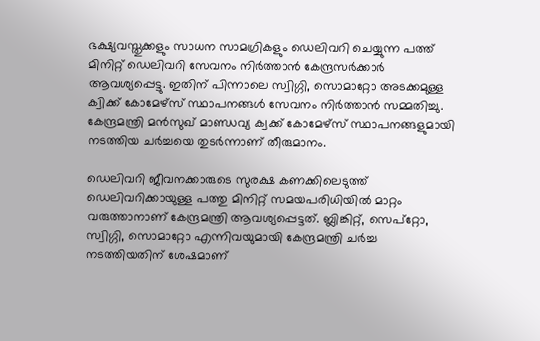ഭക്ഷ്യവസ്തുക്കളും സാധന സാമഗ്രികളും ഡെലിവറി ചെയ്യുന്ന പത്ത് മിനിറ്റ് ഡെലിവറി സേവനം നിര്‍ത്താന്‍ കേന്ദ്രസര്‍ക്കാര്‍ ആവശ്യപ്പെട്ടു. ഇതിന് പിന്നാലെ സ്വിഗ്ഗി, സൊമാറ്റോ അടക്കമുള്ള ക്വിക്ക് കോമേഴ്‌സ് സ്ഥാപനങ്ങള്‍ സേവനം നിര്‍ത്താന്‍ സമ്മതിച്ചു. കേന്ദ്രമന്ത്രി മന്‍സുഖ് മാണ്ഡവ്യ ക്വക്ക് കോമേഴ്‌സ് സ്ഥാപനങ്ങളുമായി നടത്തിയ ചര്‍ച്ചയെ തുടര്‍ന്നാണ് തീരുമാനം.

ഡെലിവറി ജീവനക്കാരുടെ സുരക്ഷ കണക്കിലെടുത്ത് ഡെലിവറിക്കായുള്ള പത്തു മിനിറ്റ് സമയപരിധിയില്‍ മാറ്റം വരുത്താനാണ് കേന്ദ്രമന്ത്രി ആവശ്യപ്പെട്ടത്. ബ്ലിങ്കിറ്റ്, സെപ്റ്റോ, സ്വിഗ്ഗി, സൊമാറ്റോ എന്നിവയുമായി കേന്ദ്രമന്ത്രി ചര്‍ച്ച നടത്തിയതിന് ശേഷമാണ്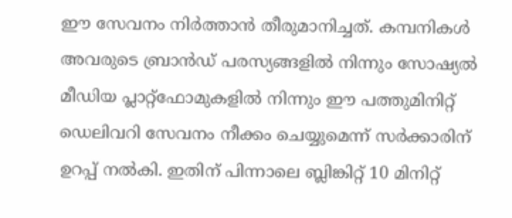ഈ സേവനം നിര്‍ത്താന്‍ തീരുമാനിച്ചത്. കമ്പനികള്‍ അവരുടെ ബ്രാന്‍ഡ് പരസ്യങ്ങളില്‍ നിന്നും സോഷ്യല്‍ മീഡിയ പ്ലാറ്റ്ഫോമുകളില്‍ നിന്നും ഈ പത്തുമിനിറ്റ് ഡെലിവറി സേവനം നീക്കം ചെയ്യുമെന്ന് സര്‍ക്കാരിന് ഉറപ്പ് നല്‍കി. ഇതിന് പിന്നാലെ ബ്ലിങ്കിറ്റ് 10 മിനിറ്റ്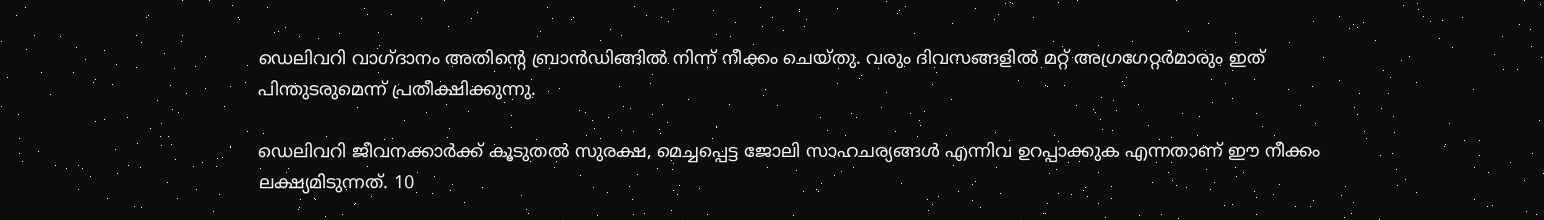ഡെലിവറി വാഗ്ദാനം അതിന്റെ ബ്രാന്‍ഡിങ്ങില്‍ നിന്ന് നീക്കം ചെയ്തു. വരും ദിവസങ്ങളില്‍ മറ്റ് അഗ്രഗേറ്റര്‍മാരും ഇത് പിന്തുടരുമെന്ന് പ്രതീക്ഷിക്കുന്നു.

ഡെലിവറി ജീവനക്കാര്‍ക്ക് കൂടുതല്‍ സുരക്ഷ, മെച്ചപ്പെട്ട ജോലി സാഹചര്യങ്ങള്‍ എന്നിവ ഉറപ്പാക്കുക എന്നതാണ് ഈ നീക്കം ലക്ഷ്യമിടുന്നത്. 10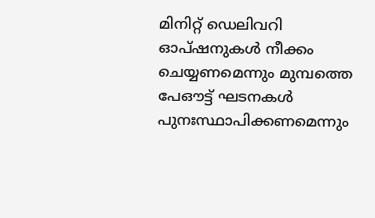മിനിറ്റ് ഡെലിവറി ഓപ്ഷനുകള്‍ നീക്കം ചെയ്യണമെന്നും മുമ്പത്തെ പേഔട്ട് ഘടനകള്‍ പുനഃസ്ഥാപിക്കണമെന്നും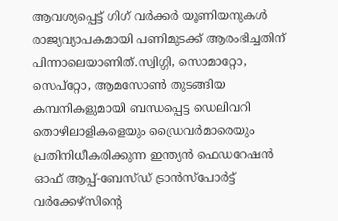ആവശ്യപ്പെട്ട് ഗിഗ് വര്‍ക്കര്‍ യൂണിയനുകള്‍ രാജ്യവ്യാപകമായി പണിമുടക്ക് ആരംഭിച്ചതിന് പിന്നാലെയാണിത്.സ്വിഗ്ഗി, സൊമാറ്റോ, സെപ്റ്റോ, ആമസോണ്‍ തുടങ്ങിയ കമ്പനികളുമായി ബന്ധപ്പെട്ട ഡെലിവറി തൊഴിലാളികളെയും ഡ്രൈവര്‍മാരെയും പ്രതിനിധീകരിക്കുന്ന ഇന്ത്യന്‍ ഫെഡറേഷന്‍ ഓഫ് ആപ്പ്-ബേസ്ഡ് ട്രാന്‍സ്പോര്‍ട്ട് വര്‍ക്കേഴ്സിന്റെ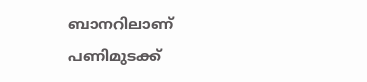ബാനറിലാണ് പണിമുടക്ക്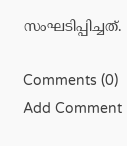സംഘടിപ്പിച്ചത്.

Comments (0)
Add Comment